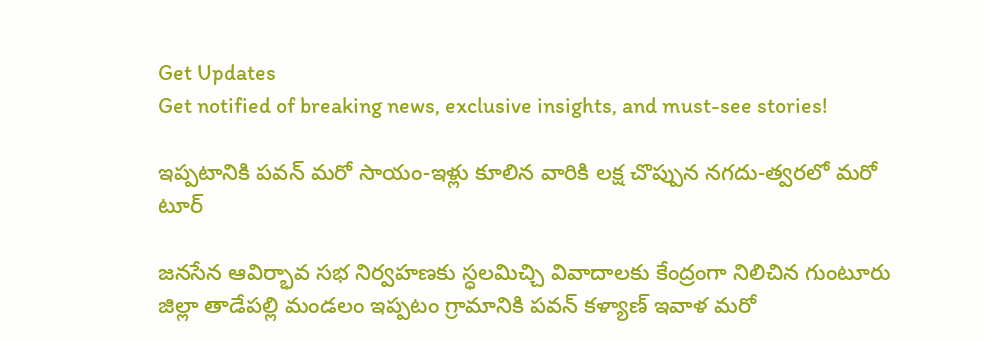Get Updates
Get notified of breaking news, exclusive insights, and must-see stories!

ఇప్పటానికి పవన్ మరో సాయం-ఇళ్లు కూలిన వారికి లక్ష చొప్పున నగదు-త్వరలో మరో టూర్

జనసేన ఆవిర్భావ సభ నిర్వహణకు స్ధలమిచ్చి వివాదాలకు కేంద్రంగా నిలిచిన గుంటూరు జిల్లా తాడేపల్లి మండలం ఇప్పటం గ్రామానికి పవన్ కళ్యాణ్ ఇవాళ మరో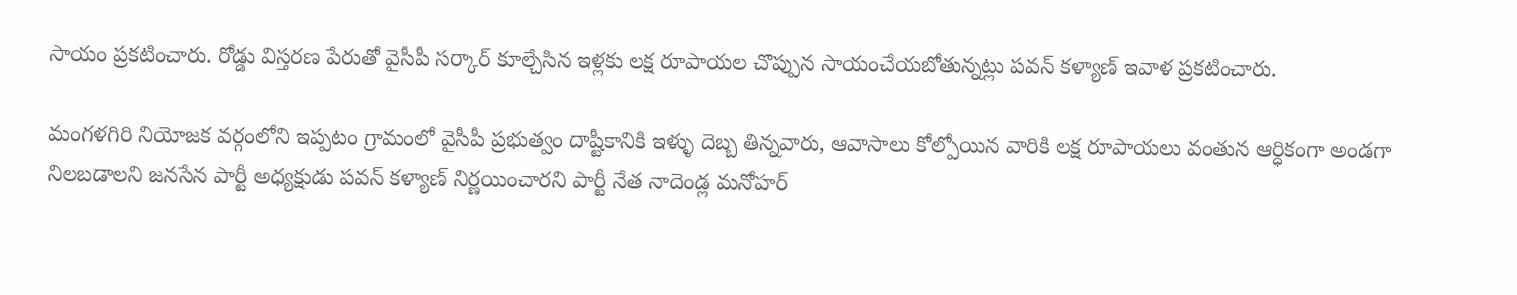సాయం ప్రకటించారు. రోడ్డు విస్తరణ పేరుతో వైసీపీ సర్కార్ కూల్చేసిన ఇళ్లకు లక్ష రూపాయల చొప్పున సాయంచేయబోతున్నట్లు పవన్ కళ్యాణ్ ఇవాళ ప్రకటించారు.

మంగళగిరి నియోజక వర్గంలోని ఇప్పటం గ్రామంలో వైసీపీ ప్రభుత్వం దాష్టీకానికి ఇళ్ళు దెబ్బ తిన్నవారు, ఆవాసాలు కోల్పోయిన వారికి లక్ష రూపాయలు వంతున ఆర్ధికంగా అండగా నిలబడాలని జనసేన పార్టీ అధ్యక్షుడు పవన్ కళ్యాణ్ నిర్ణయించారని పార్టీ నేత నాదెండ్ల మనోహర్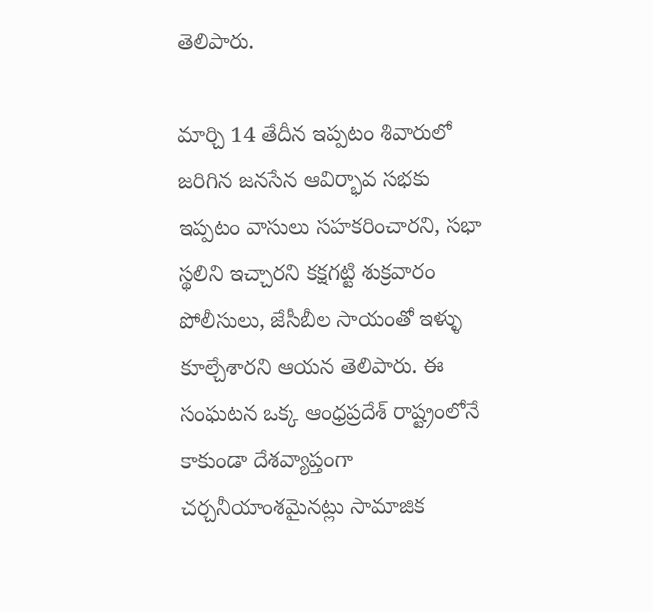తెలిపారు.

మార్చి 14 తేదీన ఇప్పటం శివారులో జరిగిన జనసేన ఆవిర్భావ సభకు ఇప్పటం వాసులు సహకరించారని, సభా స్థలిని ఇచ్చారని కక్షగట్టి శుక్రవారం పోలీసులు, జేసీబీల సాయంతో ఇళ్ళు కూల్చేశారని ఆయన తెలిపారు. ఈ సంఘటన ఒక్క ఆంధ్రప్రదేశ్ రాష్ట్రంలోనే కాకుండా దేశవ్యాప్తంగా చర్చనీయాంశమైనట్లు సామాజిక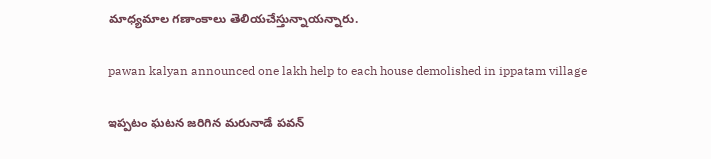మాధ్యమాల గణాంకాలు తెలియచేస్తున్నాయన్నారు.

pawan kalyan announced one lakh help to each house demolished in ippatam village

ఇప్పటం ఘటన జరిగిన మరునాడే పవన్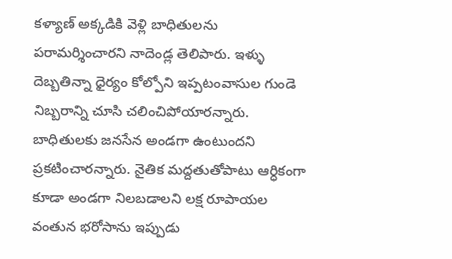కళ్యాణ్ అక్కడికి వెళ్లి బాధితులను పరామర్శించారని నాదెండ్ల తెలిపారు. ఇళ్ళు దెబ్బతిన్నా ధైర్యం కోల్పోని ఇప్పటంవాసుల గుండె నిబ్బరాన్ని చూసి చలించిపోయారన్నారు. బాధితులకు జనసేన అండగా ఉంటుందని ప్రకటించారన్నారు. నైతిక మద్దతుతోపాటు ఆర్ధికంగా కూడా అండగా నిలబడాలని లక్ష రూపాయల వంతున భరోసాను ఇప్పుడు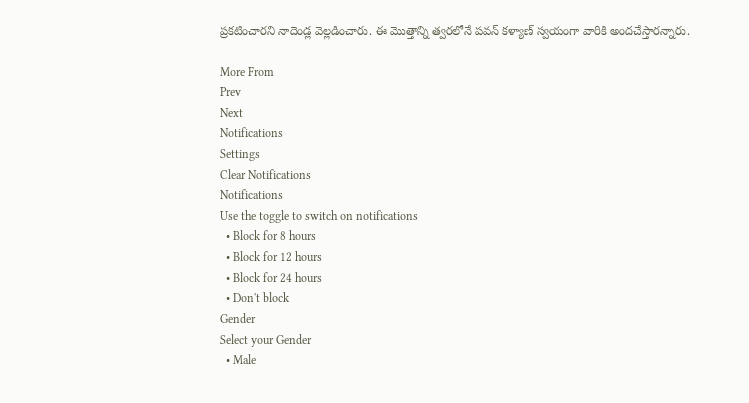ప్రకటించారని నాదెండ్ల వెల్లడించారు. ఈ మొత్తాన్ని త్వరలోనే పవన్ కళ్యాణ్ స్వయంగా వారికి అందచేస్తారన్నారు.

More From
Prev
Next
Notifications
Settings
Clear Notifications
Notifications
Use the toggle to switch on notifications
  • Block for 8 hours
  • Block for 12 hours
  • Block for 24 hours
  • Don't block
Gender
Select your Gender
  • Male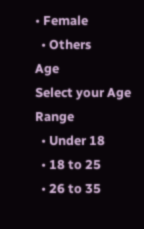• Female
  • Others
Age
Select your Age Range
  • Under 18
  • 18 to 25
  • 26 to 35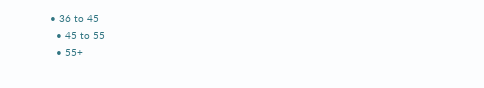• 36 to 45
  • 45 to 55
  • 55+